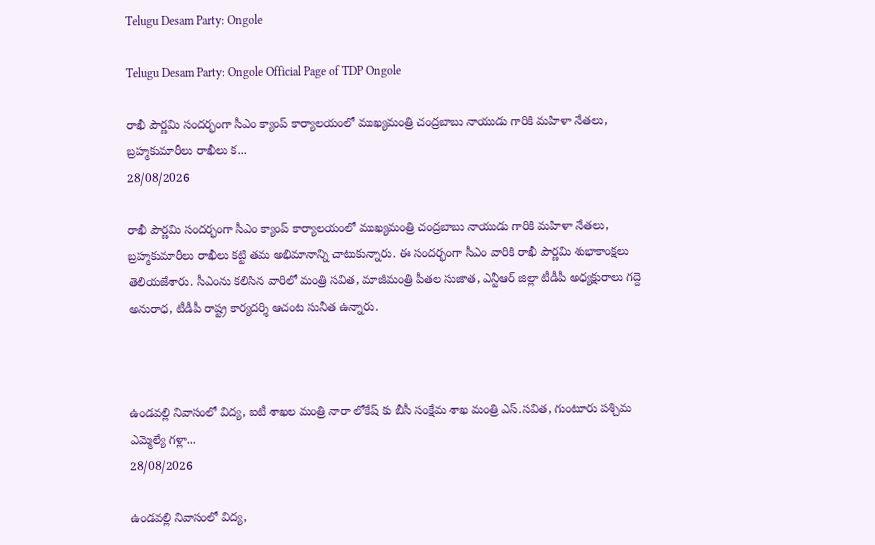Telugu Desam Party: Ongole

Telugu Desam Party: Ongole Official Page of TDP Ongole

రాఖీ పౌర్ణమి సందర్భంగా సీఎం క్యాంప్ కార్యాలయంలో ముఖ్యమంత్రి చంద్రబాబు నాయుడు గారికి మహిళా నేతలు, బ్రహ్మకుమారీలు రాఖీలు క...
28/08/2026

రాఖీ పౌర్ణమి సందర్భంగా సీఎం క్యాంప్ కార్యాలయంలో ముఖ్యమంత్రి చంద్రబాబు నాయుడు గారికి మహిళా నేతలు, బ్రహ్మకుమారీలు రాఖీలు కట్టి తమ అభిమానాన్ని చాటుకున్నారు. ఈ సందర్భంగా సీఎం వారికి రాఖీ పౌర్ణమి శుభాకాంక్షలు తెలియజేశారు. సీఎంను కలిసిన వారిలో మంత్రి సవిత, మాజీమంత్రి పీతల సుజాత, ఎన్టీఆర్ జిల్లా టీడీపీ అధ్యక్షురాలు గద్దె అనురాధ, టీడీపీ రాష్ట్ర కార్యదర్శి ఆచంట సునీత ఉన్నారు.



ఉండవల్లి నివాసంలో విద్య, ఐటీ శాఖల మంత్రి నారా లోకేష్ కు బీసీ సంక్షేమ శాఖ మంత్రి ఎస్.సవిత, గుంటూరు పశ్చిమ ఎమ్మెల్యే గళ్లా...
28/08/2026

ఉండవల్లి నివాసంలో విద్య,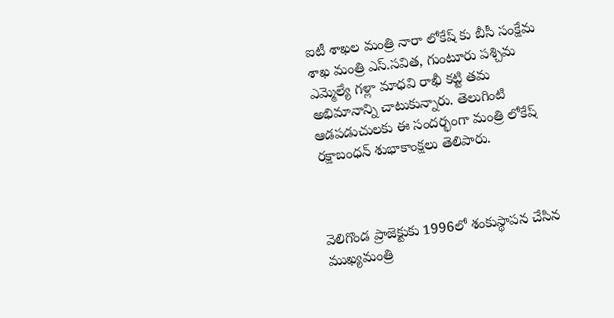ఐటీ శాఖల మంత్రి నారా లోకేష్ కు బీసీ సంక్షేమ శాఖ మంత్రి ఎస్.సవిత, గుంటూరు పశ్చిమ ఎమ్మెల్యే గళ్లా మాధవి రాఖీ కట్టి తమ అభిమానాన్ని చాటుకున్నారు. తెలుగింటి ఆడపడుచులకు ఈ సందర్భంగా మంత్రి లోకేష్ రక్షాబంధన్ శుభాకాంక్షలు తెలిపారు.



వెలిగొండ ప్రాజెక్టుకు 1996లో శంకుస్థాపన చేసిన ముఖ్యమంత్రి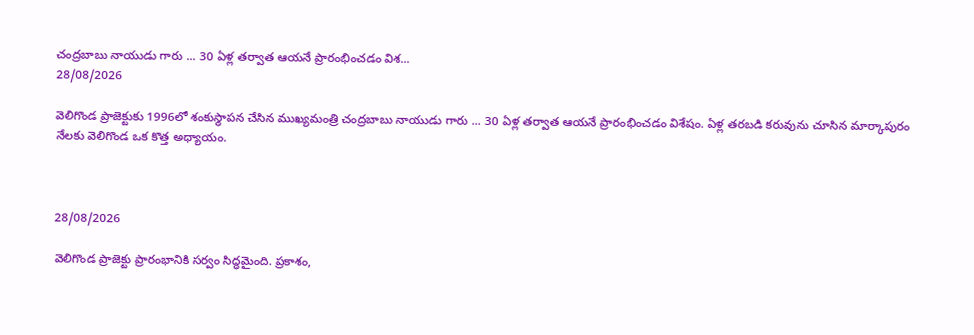చంద్రబాబు నాయుడు గారు ... 30 ఏళ్ల తర్వాత ఆయనే ప్రారంభించడం విశ...
28/08/2026

వెలిగొండ ప్రాజెక్టుకు 1996లో శంకుస్థాపన చేసిన ముఖ్యమంత్రి చంద్రబాబు నాయుడు గారు ... 30 ఏళ్ల తర్వాత ఆయనే ప్రారంభించడం విశేషం. ఏళ్ల తరబడి కరువును చూసిన మార్కాపురం నేలకు వెలిగొండ ఒక కొత్త అధ్యాయం.



28/08/2026

వెలిగొండ ప్రాజెక్టు ప్రారంభానికి సర్వం సిద్ధమైంది. ప్రకాశం,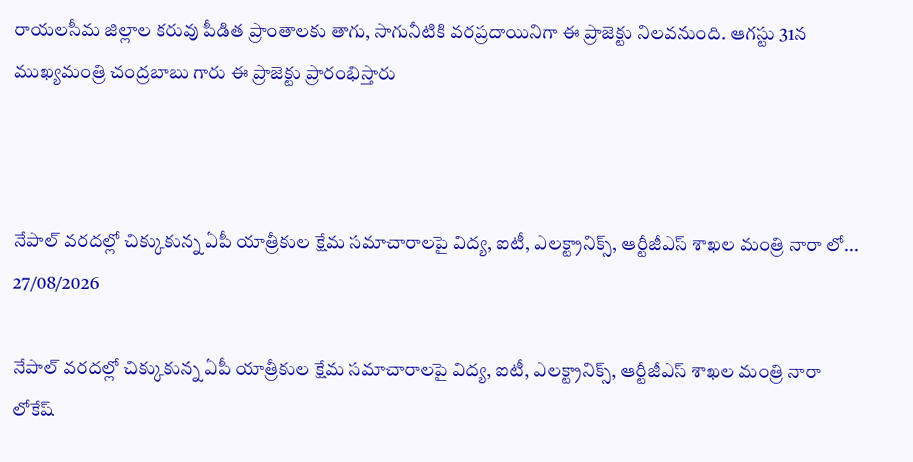రాయలసీమ జిల్లాల కరువు పీడిత ప్రాంతాలకు తాగు, సాగునీటికి వరప్రదాయినిగా ఈ ప్రాజెక్టు నిలవనుంది. ఆగస్టు 31న ముఖ్యమంత్రి చంద్రబాబు గారు ఈ ప్రాజెక్టు ప్రారంభిస్తారు



నేపాల్ వరదల్లో చిక్కుకున్న ఏపీ యాత్రీకుల‌ క్షేమ సమాచారాలపై విద్య‌, ఐటీ, ఎల‌క్ట్రానిక్స్, ఆర్టీజీఎస్ శాఖ‌ల మంత్రి నారా లో...
27/08/2026

నేపాల్ వరదల్లో చిక్కుకున్న ఏపీ యాత్రీకుల‌ క్షేమ సమాచారాలపై విద్య‌, ఐటీ, ఎల‌క్ట్రానిక్స్, ఆర్టీజీఎస్ శాఖ‌ల మంత్రి నారా లోకేష్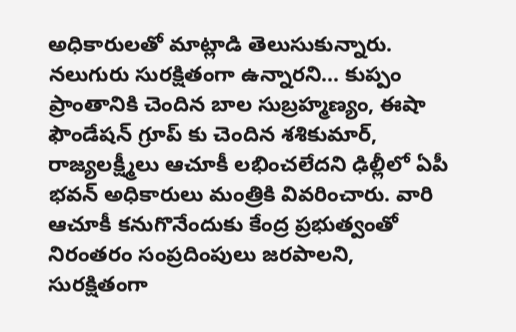అధికారుల‌తో మాట్లాడి తెలుసుకున్నారు. నలుగురు సురక్షితంగా ఉన్నారని... కుప్పం ప్రాంతానికి చెందిన బాల సుబ్రహ్మణ్యం, ఈషా ఫౌండేషన్ గ్రూప్ కు చెందిన శశికుమార్, రాజ్యలక్ష్మీలు ఆచూకీ లభించలేదని ఢిల్లీలో ఏపీ భవన్ అధికారులు మంత్రికి వివ‌రించారు. వారి ఆచూకీ కనుగొనేందుకు కేంద్ర ప్రభుత్వంతో నిరంతరం సంప్రదింపులు జరపాలని, సురక్షితంగా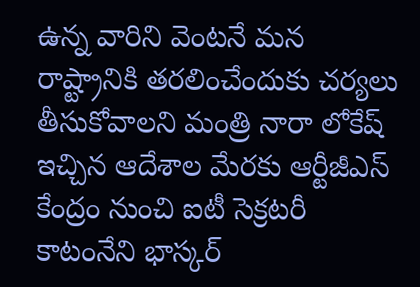ఉన్న వారిని వెంటనే మ‌న రాష్ట్రానికి తరలించేందుకు చర్యలు తీసుకోవాలని మంత్రి నారా లోకేష్ ఇచ్చిన ఆదేశాల మేరకు ఆర్టీజీఎస్ కేంద్రం నుంచి ఐటీ సెక్రటరీ కాటంనేని భాస్కర్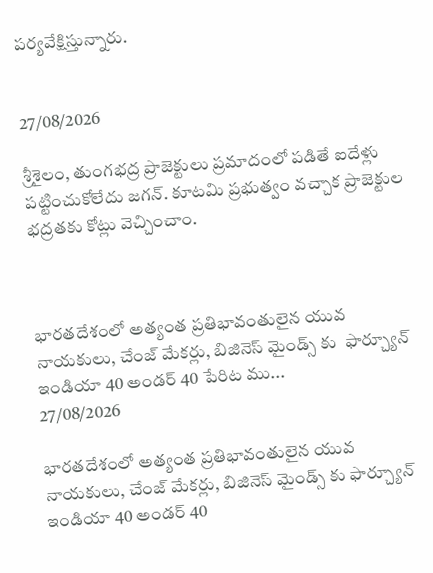ప‌ర్య‌వేక్షిస్తున్నారు.


27/08/2026

శ్రీశైలం, తుంగభద్ర ప్రాజెక్టులు ప్రమాదంలో పడితే ఐదేళ్లు పట్టించుకోలేదు జగన్. కూటమి ప్రభుత్వం వచ్చాక ప్రాజెక్టుల భద్రతకు కోట్లు వెచ్చించాం.



భారతదేశంలో అత్యంత ప్రతిభావంతులైన యువ నాయకులు, చేంజ్ మేకర్లు, బిజినెస్ మైండ్స్ కు  ఫార్చ్యూన్ ఇండియా 40 అండర్ 40 పేరిట ము...
27/08/2026

భారతదేశంలో అత్యంత ప్రతిభావంతులైన యువ నాయకులు, చేంజ్ మేకర్లు, బిజినెస్ మైండ్స్ కు ఫార్చ్యూన్ ఇండియా 40 అండర్ 40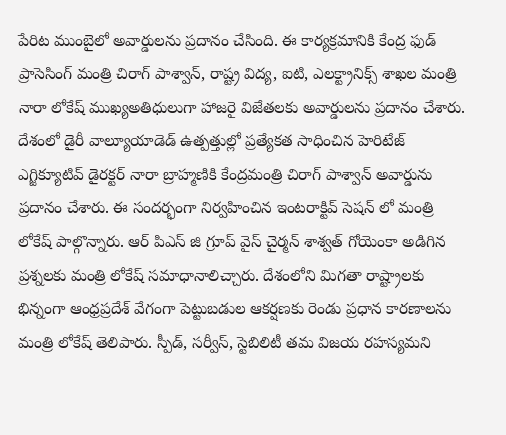పేరిట ముంబైలో అవార్డులను ప్రదానం చేసింది. ఈ కార్యక్రమానికి కేంద్ర ఫుడ్ ప్రాసెసింగ్ మంత్రి చిరాగ్ పాశ్వాన్, రాష్ట్ర విద్య, ఐటి, ఎలక్ట్రానిక్స్ శాఖల మంత్రి నారా లోకేష్ ముఖ్యఅతిధులుగా హాజరై విజేతలకు అవార్డులను ప్రదానం చేశారు. దేశంలో డైరీ వాల్యూయాడెడ్ ఉత్పత్తుల్లో ప్రత్యేకత సాధించిన హెరిటేజ్ ఎగ్జిక్యూటివ్ డైరక్టర్ నారా బ్రాహ్మణికి కేంద్రమంత్రి చిరాగ్ పాశ్వాన్ అవార్డును ప్రదానం చేశారు. ఈ సందర్భంగా నిర్వహించిన ఇంటరాక్టివ్ సెషన్ లో మంత్రి లోకేష్ పాల్గొన్నారు. ఆర్ పిఎస్ జి గ్రూప్ వైస్ చైర్మన్ శాశ్వత్ గోయెంకా అడిగిన ప్రశ్నలకు మంత్రి లోకేష్ సమాధానాలిచ్చారు. దేశంలోని మిగతా రాష్ట్రాలకు భిన్నంగా ఆంధ్రప్రదేశ్ వేగంగా పెట్టుబడుల ఆకర్షణకు రెండు ప్రధాన కారణాలను మంత్రి లోకేష్ తెలిపారు. స్పీడ్, సర్వీస్, స్టెబిలిటీ తమ విజయ రహస్యమని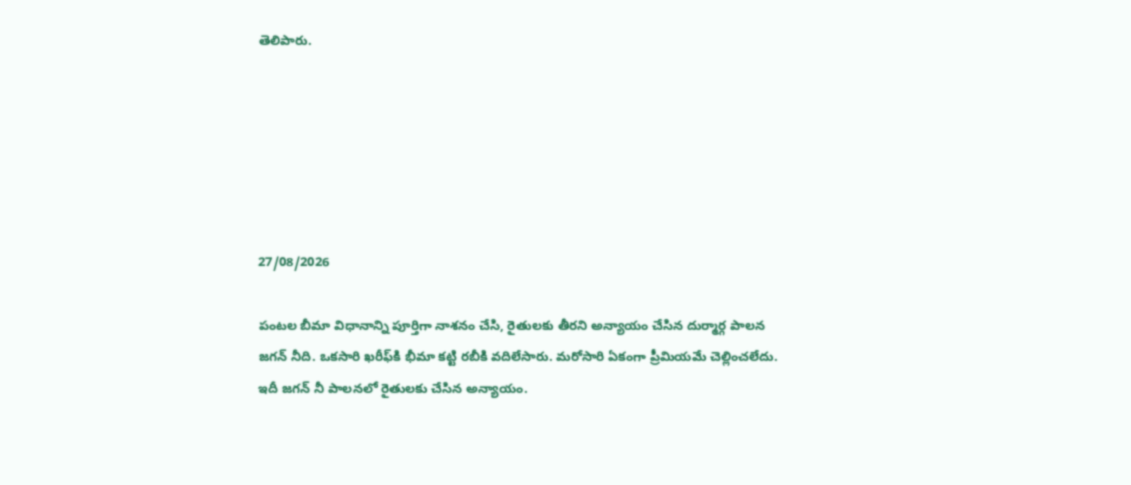తెలిపారు.






27/08/2026

పంటల బీమా విధానాన్ని పూర్తిగా నాశనం చేసి, రైతులకు తీరని అన్యాయం చేసిన దుర్మార్గ పాలన జగన్ నీ‌ది. ఒకసారి ఖరీఫ్‌కి భీమా కట్టి రబీకి వదిలేసారు. మరోసారి ఏకంగా ప్రీమియమే చెల్లించలేదు. ఇదీ జగన్ నీ పాలనలో రైతులకు చేసిన అన్యాయం.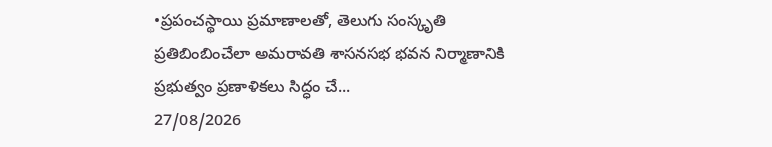•ప్రపంచస్థాయి ప్రమాణాలతో, తెలుగు సంస్కృతి ప్రతిబింబించేలా అమరావతి శాసనసభ భవన నిర్మాణానికి ప్రభుత్వం ప్రణాళికలు సిద్ధం చే...
27/08/2026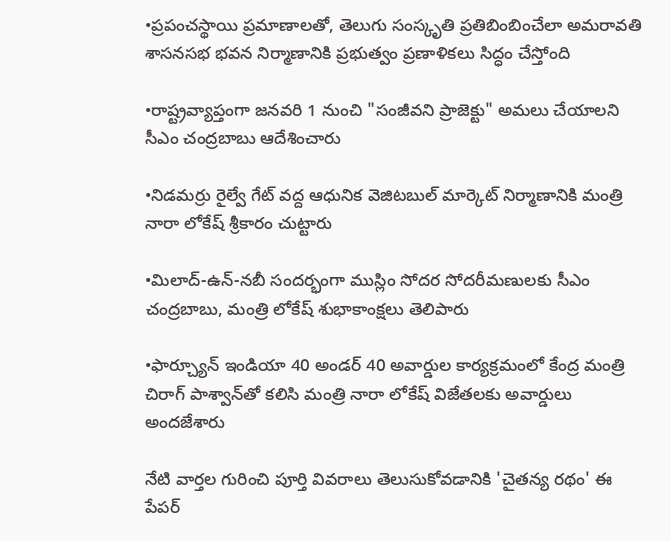•ప్రపంచస్థాయి ప్రమాణాలతో, తెలుగు సంస్కృతి ప్రతిబింబించేలా అమరావతి శాసనసభ భవన నిర్మాణానికి ప్రభుత్వం ప్రణాళికలు సిద్ధం చేస్తోంది

•రాష్ట్రవ్యాప్తంగా జనవరి 1 నుంచి "సంజీవని ప్రాజెక్టు" అమలు చేయాలని సీఎం చంద్రబాబు ఆదేశించారు

•నిడమర్రు రైల్వే గేట్ వద్ద ఆధునిక వెజిటబుల్ మార్కెట్ నిర్మాణానికి మంత్రి నారా లోకేష్ శ్రీకారం చుట్టారు

•మిలాద్-ఉన్-నబీ సందర్భంగా ముస్లిం సోదర సోదరీమణులకు సీఎం చంద్రబాబు, మంత్రి లోకేష్ శుభాకాంక్షలు తెలిపారు

•ఫార్చ్యూన్ ఇండియా 40 అండర్ 40 అవార్డుల కార్యక్రమంలో కేంద్ర మంత్రి చిరాగ్ పాశ్వాన్‌తో కలిసి మంత్రి నారా లోకేష్ విజేతలకు అవార్డులు అందజేశారు

నేటి వార్తల గురించి పూర్తి వివరాలు తెలుసుకోవడానికి 'చైతన్య రథం' ఈ పేపర్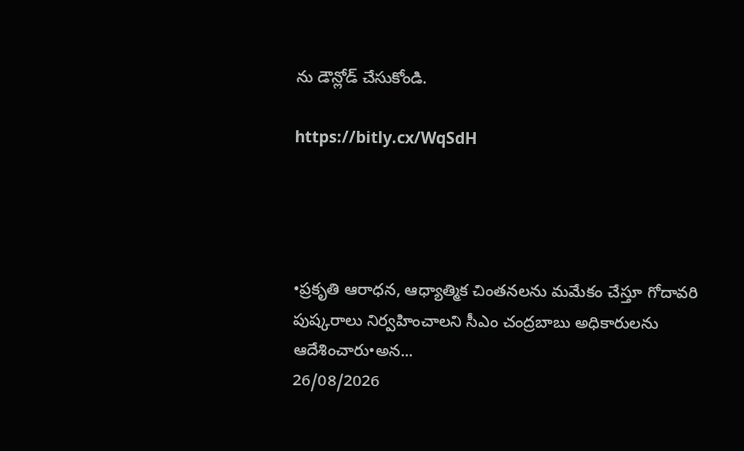ను డౌన్లోడ్ చేసుకోండి.

https://bitly.cx/WqSdH




•ప్రకృతి ఆరాధన, ఆధ్యాత్మిక చింతనలను మమేకం చేస్తూ గోదావరి పుష్కరాలు నిర్వహించాలని సీఎం చంద్రబాబు అధికారులను ఆదేశించారు•అన...
26/08/2026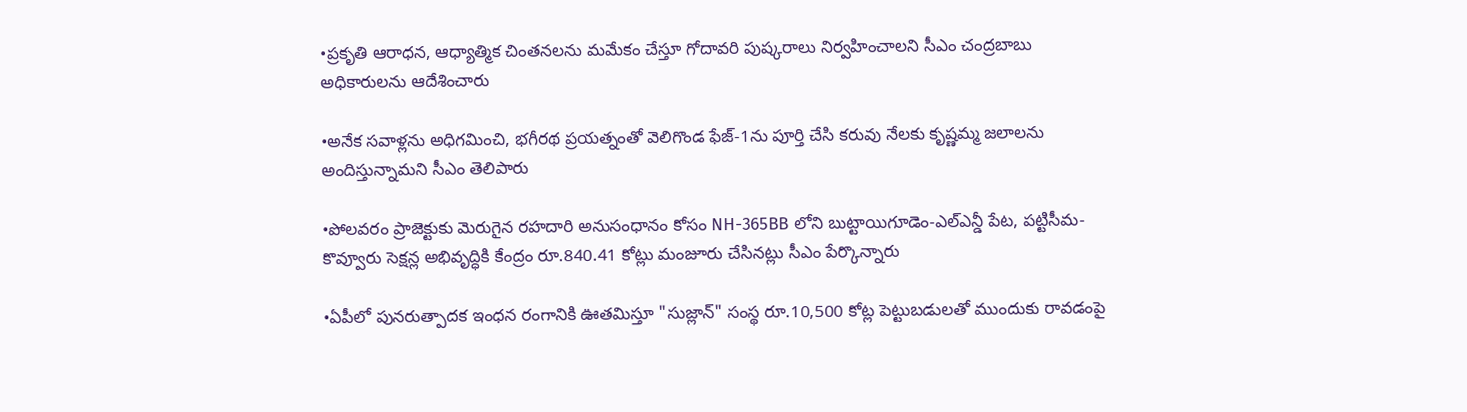•ప్రకృతి ఆరాధన, ఆధ్యాత్మిక చింతనలను మమేకం చేస్తూ గోదావరి పుష్కరాలు నిర్వహించాలని సీఎం చంద్రబాబు అధికారులను ఆదేశించారు

•అనేక సవాళ్లను అధిగమించి, భగీరథ ప్రయత్నంతో వెలిగొండ ఫేజ్-1ను పూర్తి చేసి కరువు నేలకు కృష్ణమ్మ జలాలను అందిస్తున్నామని సీఎం తెలిపారు

•పోలవరం ప్రాజెక్టుకు మెరుగైన రహదారి అనుసంధానం కోసం NH-365BB లోని బుట్టాయిగూడెం-ఎల్ఎన్డీ పేట, పట్టిసీమ-కొవ్వూరు సెక్షన్ల అభివృద్ధికి కేంద్రం రూ.840.41 కోట్లు మంజూరు చేసినట్లు సీఎం పేర్కొన్నారు

•ఏపీలో పునరుత్పాదక ఇంధన రంగానికి ఊతమిస్తూ "సుజ్లాన్" సంస్థ రూ.10,500 కోట్ల పెట్టుబడులతో ముందుకు రావడంపై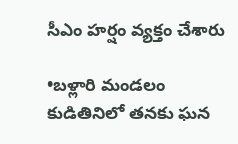సీఎం హర్షం వ్యక్తం చేశారు

•బళ్లారి మండలం కుడితినిలో తనకు ఘన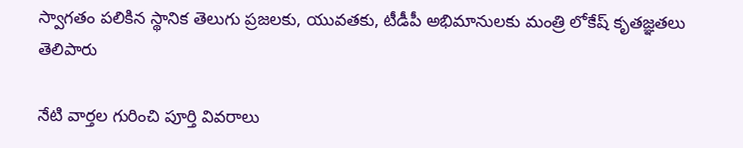స్వాగతం పలికిన స్థానిక తెలుగు ప్రజలకు, యువతకు, టీడీపీ అభిమానులకు మంత్రి లోకేష్ కృతజ్ఞతలు తెలిపారు

నేటి వార్తల గురించి పూర్తి వివరాలు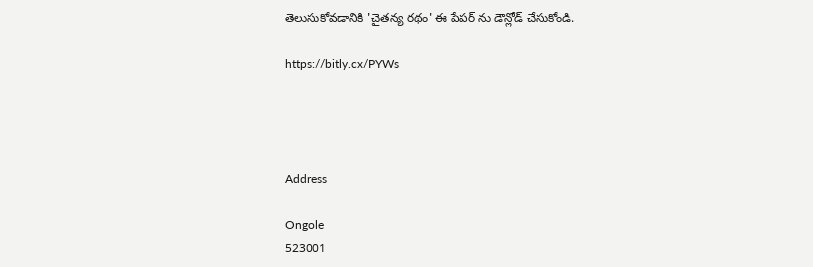తెలుసుకోవడానికి 'చైతన్య రథం' ఈ పేపర్ ను డౌన్లోడ్ చేసుకోండి.

https://bitly.cx/PYWs




Address

Ongole
523001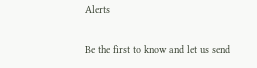Alerts

Be the first to know and let us send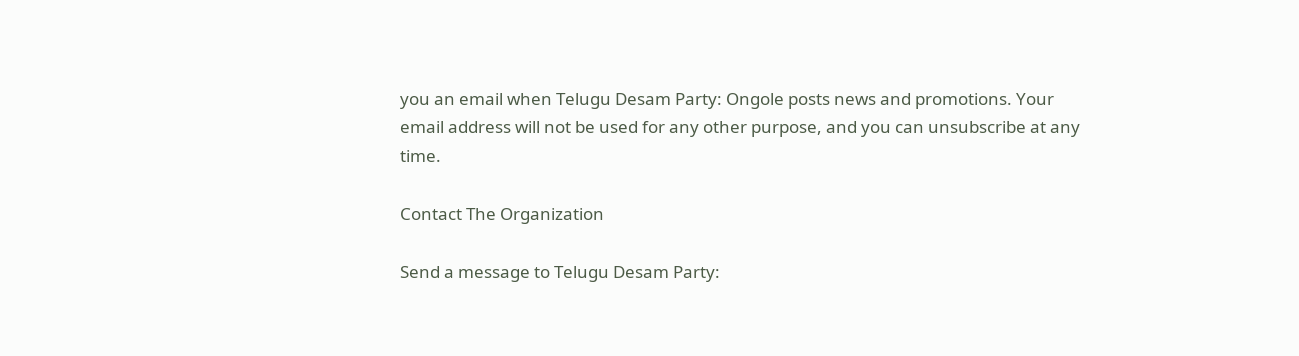you an email when Telugu Desam Party: Ongole posts news and promotions. Your email address will not be used for any other purpose, and you can unsubscribe at any time.

Contact The Organization

Send a message to Telugu Desam Party: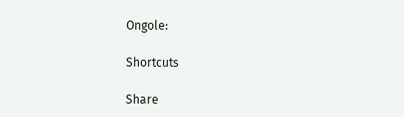Ongole:

Shortcuts

Share